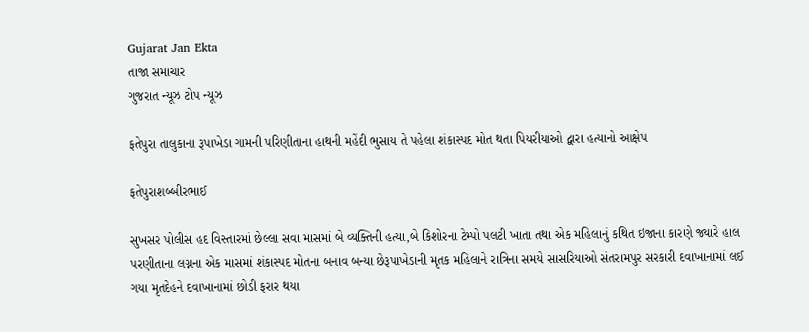Gujarat Jan Ekta
તાજા સમાચાર
ગુજરાત ન્યૂઝ ટોપ ન્યૂઝ

ફતેપુરા તાલુકાના રૂપાખેડા ગામની પરિણીતાના હાથની મહેંદી ભુસાય તે પહેલા શંકાસ્પદ મોત થતા પિયરીયાઓ દ્વારા હત્યાનો આક્ષેપ

ફતેપુરાશબ્બીરભાઈ

સુખસર પોલીસ હદ વિસ્તારમાં છેલ્લા સવા માસમાં બે વ્યક્તિની હત્યા,બે કિશોરના ટેમ્પો પલટી ખાતા તથા એક મહિલાનું કથિત ઇજાના કારણે જ્યારે હાલ પરણીતાના લગ્નના એક માસમાં શંકાસ્પદ મોતના બનાવ બન્યા છેરૂપાખેડાની મૃતક મહિલાને રાત્રિના સમયે સાસરિયાઓ સંતરામપુર સરકારી દવાખાનામાં લઈ ગયા મૃતદેહને દવાખાનામાં છોડી ફરાર થયા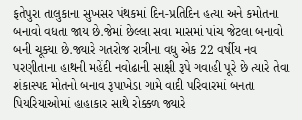ફતેપુરા તાલુકાના સુખસર પંથકમાં દિન-પ્રતિદિન હત્યા અને કમોતના બનાવો વધતા જાય છે.જેમાં છેલ્લા સવા માસમાં પાંચ જેટલા બનાવો બની ચૂક્યા છે.જ્યારે ગતરોજ રાત્રીના વધુ એક 22 વર્ષીય નવ પરણીતાના હાથની મહેંદી નવોઢાની સાક્ષી રૂપે ગવાહી પૂરે છે ત્યારે તેવા શંકાસ્પદ મોતનો બનાવ રૂપાખેડા ગામે વાદી પરિવારમાં બનતા પિયરિયાઓમાં હાહાકાર સાથે રોક્કળ જ્યારે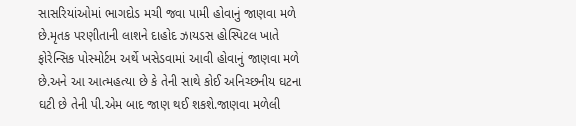સાસરિયાંઓમાં ભાગદોડ મચી જવા પામી હોવાનું જાણવા મળે છે.મૃતક પરણીતાની લાશને દાહોદ ઝાયડસ હોસ્પિટલ ખાતે ફોરેન્સિક પોસ્મોર્ટમ અર્થે ખસેડવામાં આવી હોવાનું જાણવા મળે છે.અને આ આત્મહત્યા છે કે તેની સાથે કોઈ અનિચ્છનીય ઘટના ઘટી છે તેની પી.એમ બાદ જાણ થઈ શકશે.જાણવા મળેલી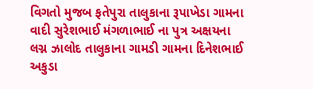વિગતો મુજબ ફતેપુરા તાલુકાના રૂપાખેડા ગામના વાદી સુરેશભાઈ મંગળાભાઈ ના પુત્ર અક્ષયના લગ્ન ઝાલોદ તાલુકાના ગામડી ગામના દિનેશભાઈ અકુડા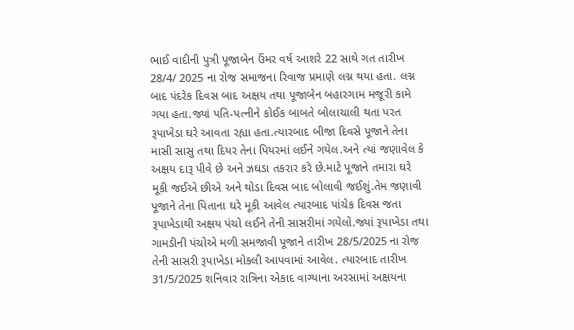ભાઈ વાદીની પુત્રી પૂજાબેન ઉંમર વર્ષ આશરે 22 સાથે ગત તારીખ 28/4/ 2025 ના રોજ સમાજના રિવાજ પ્રમાણે લગ્ન થયા હતા. લગ્ન બાદ પંદરેક દિવસ બાદ અક્ષય તથા પૂજાબેન બહારગામ મજૂરી કામે ગયા હતા.જ્યાં પતિ-પત્નીને કોઈક બાબતે બોલાચાલી થતા પરત રૂપાખેડા ઘરે આવતા રહ્યા હતા.ત્યારબાદ બીજા દિવસે પૂજાને તેના માસી સાસુ તથા દિયર તેના પિયરમાં લઈને ગયેલ.અને ત્યાં જણાવેલ કે અક્ષય દારૂ પીવે છે અને ઝઘડા તકરાર કરે છે.માટે પૂજાને તમારા ઘરે મૂકી જઈએ છીએ અને થોડા દિવસ બાદ બોલાવી જઈશું.તેમ જણાવી પૂજાને તેના પિતાના ઘરે મૂકી આવેલ ત્યારબાદ પાંચેક દિવસ જતા રૂપાખેડાથી અક્ષય પંચો લઈને તેની સાસરીમાં ગયેલો.જ્યાં રૂપાખેડા તથા ગામડીની પંચોએ મળી સમજાવી પૂજાને તારીખ 28/5/2025 ના રોજ તેની સાસરી રૂપાખેડા મોકલી આપવામાં આવેલ. ત્યારબાદ તારીખ 31/5/2025 શનિવાર રાત્રિના એકાદ વાગ્યાના અરસામાં અક્ષયના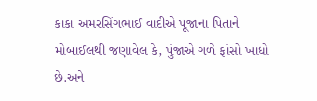કાકા અમરસિંગભાઈ વાદીએ પૂજાના પિતાને મોબાઈલથી જણાવેલ કે, પુંજાએ ગળે ફાંસો ખાધો છે.અને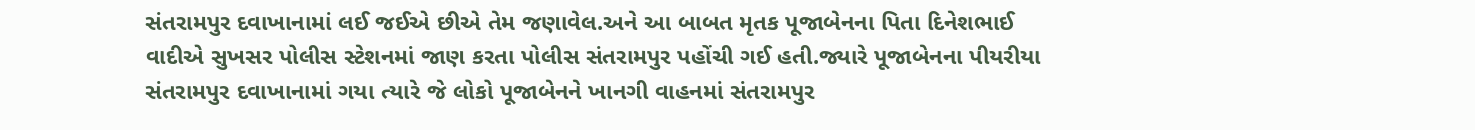સંતરામપુર દવાખાનામાં લઈ જઈએ છીએ તેમ જણાવેલ.અને આ બાબત મૃતક પૂજાબેનના પિતા દિનેશભાઈ વાદીએ સુખસર પોલીસ સ્ટેશનમાં જાણ કરતા પોલીસ સંતરામપુર પહોંચી ગઈ હતી.જ્યારે પૂજાબેનના પીયરીયા સંતરામપુર દવાખાનામાં ગયા ત્યારે જે લોકો પૂજાબેનને ખાનગી વાહનમાં સંતરામપુર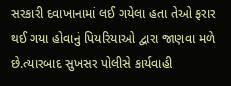સરકારી દવાખાનામાં લઈ ગયેલા હતા તેઓ ફરાર થઈ ગયા હોવાનું પિયરિયાઓ દ્વારા જાણવા મળે છે.ત્યારબાદ સુખસર પોલીસે કાર્યવાહી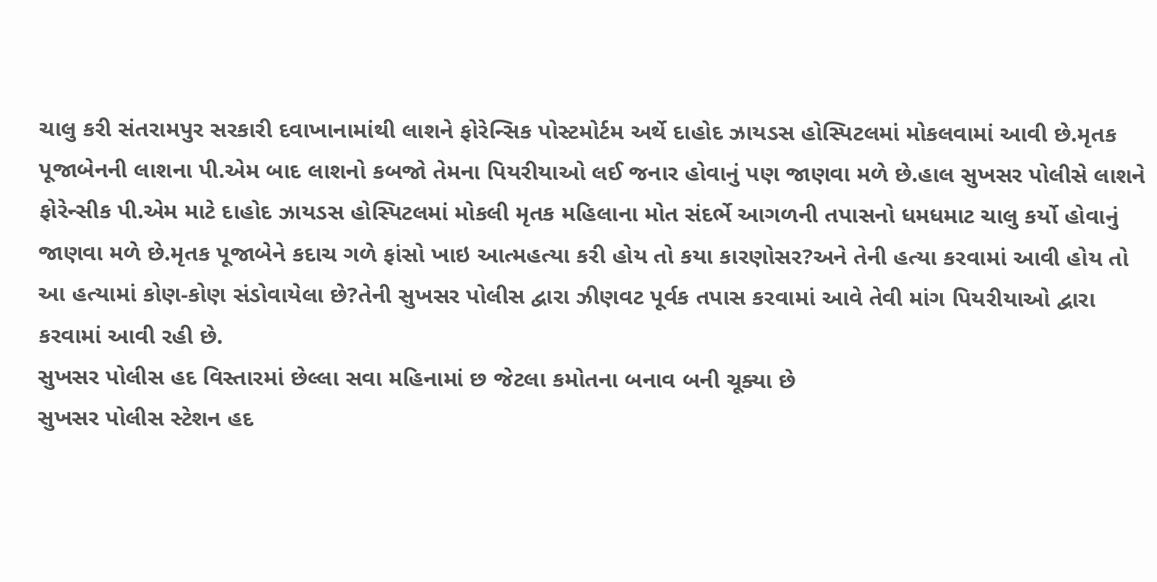ચાલુ કરી સંતરામપુર સરકારી દવાખાનામાંથી લાશને ફોરેન્સિક પોસ્ટમોર્ટમ અર્થે દાહોદ ઝાયડસ હોસ્પિટલમાં મોકલવામાં આવી છે.મૃતક પૂજાબેનની લાશના પી.એમ બાદ લાશનો કબજો તેમના પિયરીયાઓ લઈ જનાર હોવાનું પણ જાણવા મળે છે.હાલ સુખસર પોલીસે લાશને ફોરેન્સીક પી.એમ માટે દાહોદ ઝાયડસ હોસ્પિટલમાં મોકલી મૃતક મહિલાના મોત સંદર્ભે આગળની તપાસનો ધમધમાટ ચાલુ કર્યો હોવાનું જાણવા મળે છે.મૃતક પૂજાબેને કદાચ ગળે ફાંસો ખાઇ આત્મહત્યા કરી હોય તો કયા કારણોસર?અને તેની હત્યા કરવામાં આવી હોય તો આ હત્યામાં કોણ-કોણ સંડોવાયેલા છે?તેની સુખસર પોલીસ દ્વારા ઝીણવટ પૂર્વક તપાસ કરવામાં આવે તેવી માંગ પિયરીયાઓ દ્વારા કરવામાં આવી રહી છે.
સુખસર પોલીસ હદ વિસ્તારમાં છેલ્લા સવા મહિનામાં છ જેટલા કમોતના બનાવ બની ચૂક્યા છે
સુખસર પોલીસ સ્ટેશન હદ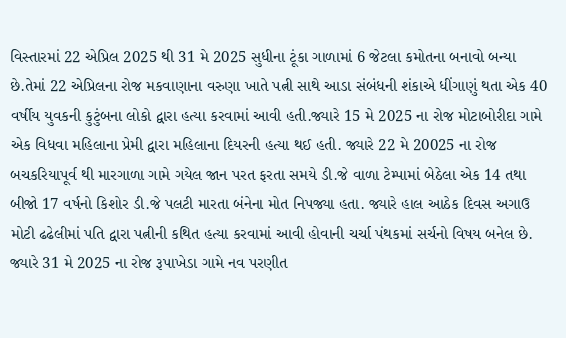વિસ્તારમાં 22 એપ્રિલ 2025 થી 31 મે 2025 સુધીના ટૂંકા ગાળામાં 6 જેટલા કમોતના બનાવો બન્યા છે.તેમાં 22 એપ્રિલના રોજ મકવાણાના વરુણા ખાતે પત્ની સાથે આડા સંબંધની શંકાએ ધીંગાણું થતા એક 40 વર્ષીય યુવકની કુટુંબના લોકો દ્વારા હત્યા કરવામાં આવી હતી.જ્યારે 15 મે 2025 ના રોજ મોટાબોરીદા ગામે એક વિધવા મહિલાના પ્રેમી દ્વારા મહિલાના દિયરની હત્યા થઈ હતી. જ્યારે 22 મે 20025 ના રોજ બચકરિયાપૂર્વ થી મારગાળા ગામે ગયેલ જાન પરત ફરતા સમયે ડી.જે વાળા ટેમ્પામાં બેઠેલા એક 14 તથા બીજો 17 વર્ષનો કિશોર ડી.જે પલટી મારતા બંનેના મોત નિપજ્યા હતા. જ્યારે હાલ આઠેક દિવસ અગાઉ મોટી ઢઢેલીમાં પતિ દ્વારા પત્નીની કથિત હત્યા કરવામાં આવી હોવાની ચર્ચા પંથકમાં સર્ચનો વિષય બનેલ છે. જ્યારે 31 મે 2025 ના રોજ રૂપાખેડા ગામે નવ પરણીત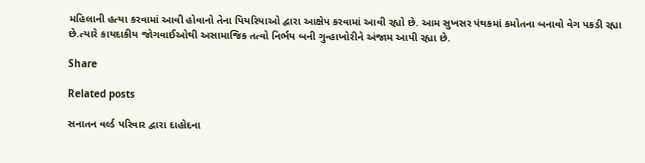મહિલાની હત્યા કરવામાં આવી હોવાનો તેના પિયરિયાઓ દ્વારા આક્ષેપ કરવામાં આવી રહ્યો છે. આમ સુખસર પંથકમાં કમોતના બનાવો વેગ પકડી રહ્યા છે.ત્યારે કાયદાકીય જોગવાઈઓથી અસામાજિક તત્વો નિર્ભય બની ગુન્હાખોરીને અંજામ આપી રહ્યા છે.

Share

Related posts

સનાતન વર્લ્ડ પરિવાર દ્વારા દાહોદના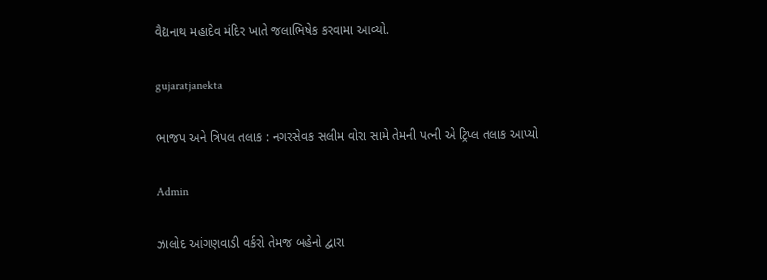વૈદ્યનાથ મહાદેવ મંદિર ખાતે જલાભિષેક કરવામા આવ્યો.

gujaratjanekta

ભાજપ અને ત્રિપલ તલાક : નગરસેવક સલીમ વોરા સામે તેમની પત્ની એ ટ્રિપ્લ તલાક આપ્યો

Admin

ઝાલોદ આંગણવાડી વર્કરો તેમજ બહેનો દ્વારા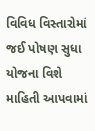વિવિધ વિસ્તારોમાં જઈ પોષણ સુધા યોજના વિશે માહિતી આપવામાં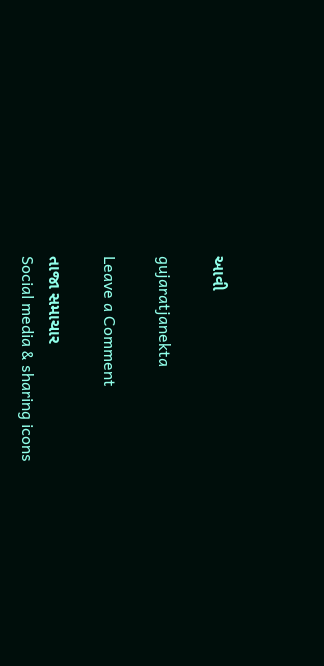આવી

gujaratjanekta

Leave a Comment

તાજા સમાચાર
Social media & sharing icons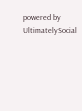powered by UltimatelySocial